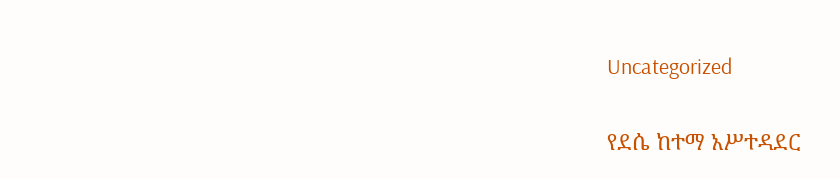Uncategorized

የደሴ ከተማ አሥተዳደር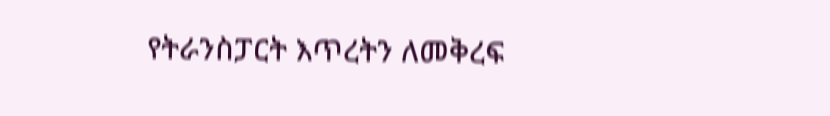የትራንስፓርት እጥረትን ለመቅረፍ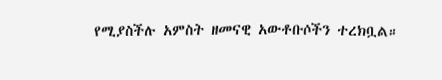የሚያስችሉ አምስት ዘመናዊ አውቶቡሶችን ተረክቧል።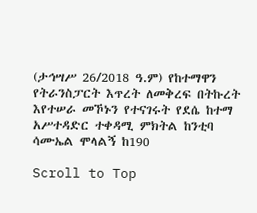(ታኅሣሥ 26/2018 ዓ.ም) የከተማዋን የትራንስፓርት እጥረት ለመቅረፍ በትኩረት እየተሠራ መኾኑን የተናገሩት የደሴ ከተማ አሥተዳድር ተቀዳሚ ምክትል ከንቲባ ሳሙኤል ሞላልኝ ከ190

Scroll to Top